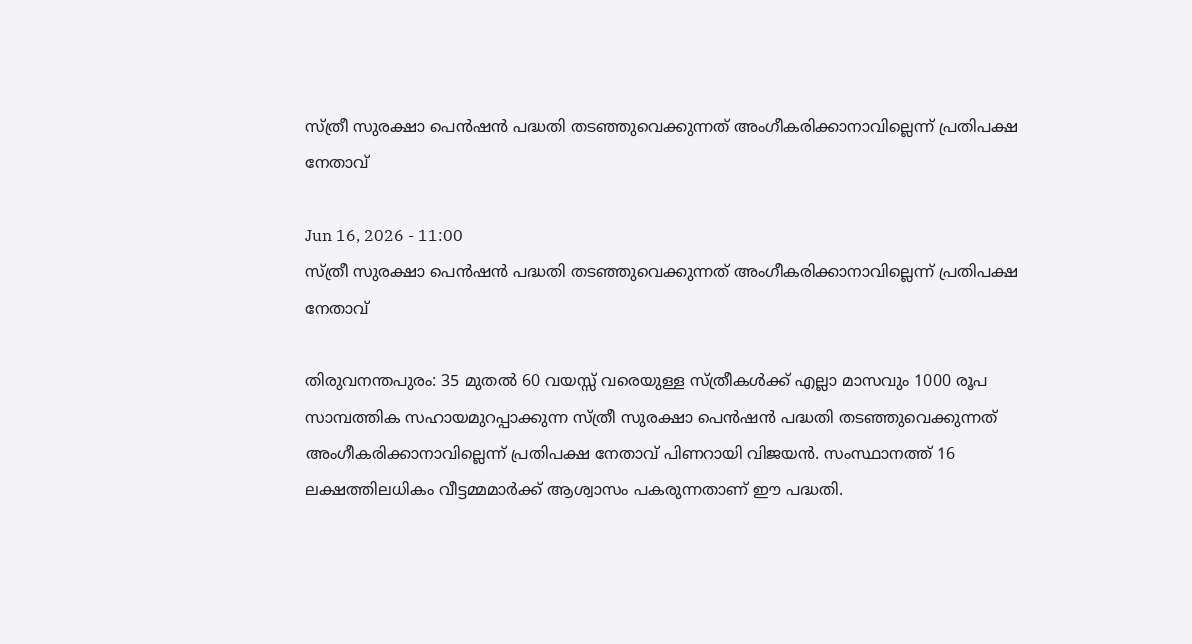സ്ത്രീ സുരക്ഷാ പെന്‍ഷന്‍ പദ്ധതി തടഞ്ഞുവെക്കുന്നത് അംഗീകരിക്കാനാവില്ലെന്ന് പ്രതിപക്ഷ നേതാവ്

Jun 16, 2026 - 11:00
സ്ത്രീ സുരക്ഷാ പെന്‍ഷന്‍ പദ്ധതി തടഞ്ഞുവെക്കുന്നത് അംഗീകരിക്കാനാവില്ലെന്ന് പ്രതിപക്ഷ നേതാവ്

തിരുവനന്തപുരം: 35 മുതൽ 60 വയസ്സ് വരെയുള്ള സ്ത്രീകൾക്ക് എല്ലാ മാസവും 1000 രൂപ സാമ്പത്തിക സഹായമുറപ്പാക്കുന്ന സ്ത്രീ സുരക്ഷാ പെന്‍ഷന്‍ പദ്ധതി തടഞ്ഞുവെക്കുന്നത് അംഗീകരിക്കാനാവില്ലെന്ന് പ്രതിപക്ഷ നേതാവ് പിണറായി വിജയൻ. സംസ്ഥാനത്ത് 16 ലക്ഷത്തിലധികം വീട്ടമ്മമാർക്ക് ആശ്വാസം പകരുന്നതാണ് ഈ പദ്ധതി.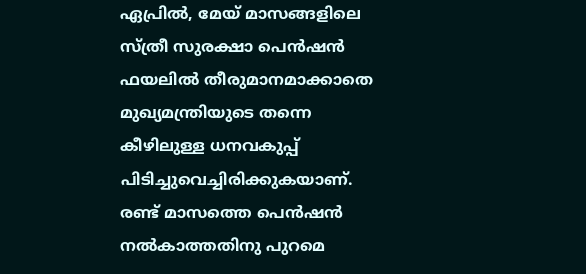ഏപ്രിൽ, മേയ് മാസങ്ങളിലെ സ്ത്രീ സുരക്ഷാ പെൻഷൻ ഫയലിൽ തീരുമാനമാക്കാതെ മുഖ്യമന്ത്രിയുടെ തന്നെ കീഴിലുള്ള ധനവകുപ്പ് പിടിച്ചുവെച്ചിരിക്കുകയാണ്. രണ്ട് മാസത്തെ പെൻഷൻ നൽകാത്തതിനു പുറമെ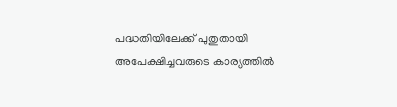പദ്ധതിയിലേക്ക് പുതുതായി അപേക്ഷിച്ചവരുടെ കാര്യത്തിൽ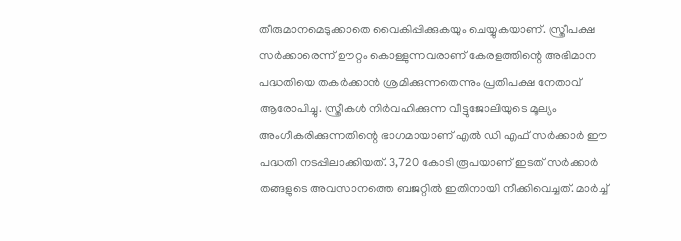തീരുമാനമെടുക്കാതെ വൈകിപ്പിക്കുകയും ചെയ്യുകയാണ്. സ്ത്രീപക്ഷ സർക്കാരെന്ന് ഊറ്റം കൊള്ളുന്നവരാണ് കേരളത്തിന്റെ അഭിമാന പദ്ധതിയെ തകർക്കാൻ ശ്രമിക്കുന്നതെന്നും പ്രതിപക്ഷ നേതാവ് ആരോപിച്ചു. സ്ത്രീകൾ നിർവഹിക്കുന്ന വീട്ടുജോലിയുടെ മൂല്യം അംഗീകരിക്കുന്നതിന്റെ ഭാഗമായാണ് എൽ ഡി എഫ് സർക്കാർ ഈ പദ്ധതി നടപ്പിലാക്കിയത്. 3,720 കോടി രൂപയാണ് ഇടത് സർക്കാർ തങ്ങളുടെ അവസാനത്തെ ബജറ്റിൽ ഇതിനായി നീക്കിവെച്ചത്. മാർച്ച്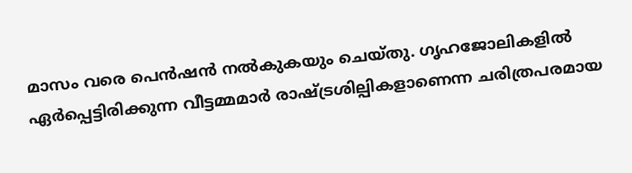മാസം വരെ പെൻഷൻ നൽകുകയും ചെയ്തു. ഗൃഹജോലികളിൽ ഏർപ്പെട്ടിരിക്കുന്ന വീട്ടമ്മമാർ രാഷ്ട്രശില്പികളാണെന്ന ചരിത്രപരമായ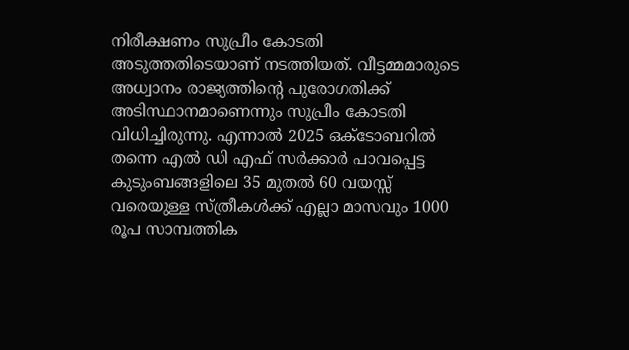നിരീക്ഷണം സുപ്രീം കോടതി അടുത്തതിടെയാണ് നടത്തിയത്. വീട്ടമ്മമാരുടെ അധ്വാനം രാജ്യത്തിന്റെ പുരോഗതിക്ക് അടിസ്ഥാനമാണെന്നും സുപ്രീം കോടതി വിധിച്ചിരുന്നു. എന്നാൽ 2025 ഒക്ടോബറിൽ തന്നെ എൽ ഡി എഫ് സർക്കാർ പാവപ്പെട്ട കുടുംബങ്ങളിലെ 35 മുതൽ 60 വയസ്സ് വരെയുള്ള സ്ത്രീകൾക്ക് എല്ലാ മാസവും 1000 രൂപ സാമ്പത്തിക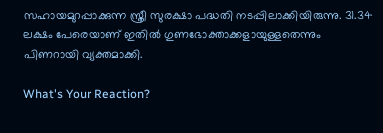സഹായമുറപ്പാക്കുന്ന സ്ത്രീ സുരക്ഷാ പദ്ധതി നടപ്പിലാക്കിയിരുന്നു. 31.34 ലക്ഷം പേരെയാണ് ഇതിൽ ഗുണഭോക്താക്കളായുള്ളതെന്നും പിണറായി വ്യക്തമാക്കി.

What's Your Reaction?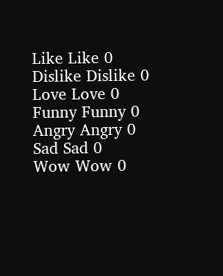Like Like 0
Dislike Dislike 0
Love Love 0
Funny Funny 0
Angry Angry 0
Sad Sad 0
Wow Wow 0